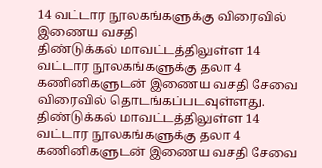14 வட்டார நூலகங்களுக்கு விரைவில் இணைய வசதி
திண்டுக்கல் மாவட்டத்திலுள்ள 14 வட்டார நூலகங்களுக்கு தலா 4 கணினிகளுடன் இணைய வசதி சேவை விரைவில் தொடங்கப்படவுள்ளது.
திண்டுக்கல் மாவட்டத்திலுள்ள 14 வட்டார நூலகங்களுக்கு தலா 4 கணினிகளுடன் இணைய வசதி சேவை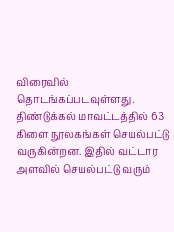விரைவில் தொடங்கப்படவுள்ளது.
திண்டுக்கல் மாவட்டத்தில் 63 கிளை நூலகங்கள் செயல்பட்டு வருகின்றன. இதில் வட்டார அளவில் செயல்பட்டு வரும்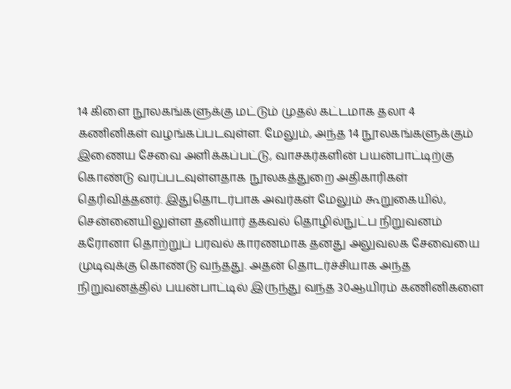14 கிளை நூலகங்களுக்கு மட்டும் முதல் கட்டமாக தலா 4 கணினிகள் வழங்கப்படவுள்ள. மேலும், அந்த 14 நூலகங்களுக்கும் இணைய சேவை அளிக்கப்பட்டு, வாசகர்களின் பயன்பாட்டிற்கு கொண்டு வரப்படவுள்ளதாக நூலகத்துறை அதிகாரிகள் தெரிவித்தனர். இதுதொடர்பாக அவர்கள் மேலும் கூறுகையில், சென்னையிலுள்ள தனியார் தகவல் தொழில்நுட்ப நிறுவனம் கரோனா தொற்றுப் பரவல் காரணமாக தனது அலுவலக சேவையை முடிவுக்கு கொண்டு வந்தது. அதன் தொடர்ச்சியாக அந்த நிறுவனத்தில் பயன்பாட்டில் இருந்து வந்த 30ஆயிரம் கணினிகளை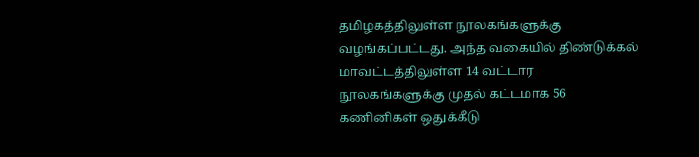தமிழகத்திலுள்ள நூலகங்களுக்கு வழங்கப்பட்டது. அந்த வகையில் திண்டுக்கல் மாவட்டத்திலுள்ள 14 வட்டார நூலகங்களுக்கு முதல் கட்டமாக 56 கணினிகள் ஒதுக்கீடு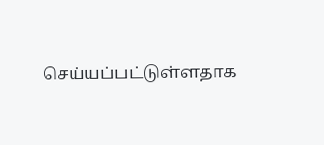செய்யப்பட்டுள்ளதாக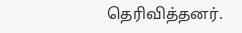தெரிவித்தனர்.